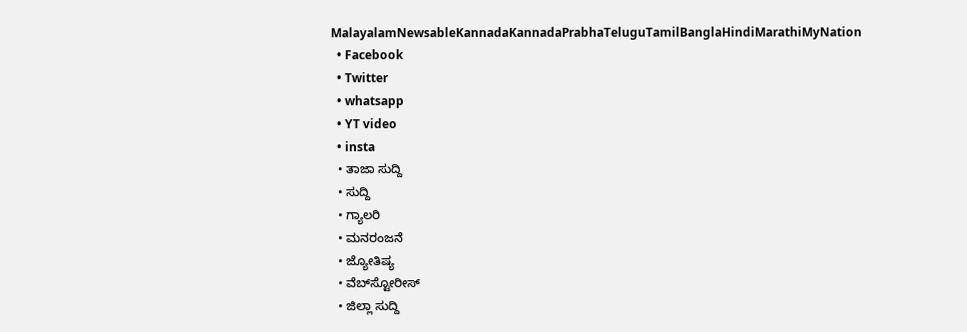MalayalamNewsableKannadaKannadaPrabhaTeluguTamilBanglaHindiMarathiMyNation
  • Facebook
  • Twitter
  • whatsapp
  • YT video
  • insta
  • ತಾಜಾ ಸುದ್ದಿ
  • ಸುದ್ದಿ
  • ಗ್ಯಾಲರಿ
  • ಮನರಂಜನೆ
  • ಜ್ಯೋತಿಷ್ಯ
  • ವೆಬ್‌ಸ್ಟೋರೀಸ್
  • ಜಿಲ್ಲಾ ಸುದ್ದಿ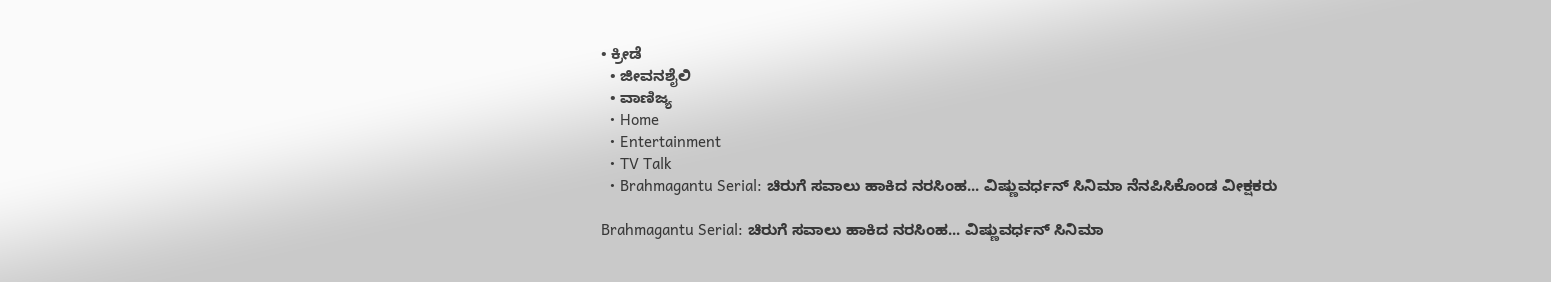• ಕ್ರೀಡೆ
  • ಜೀವನಶೈಲಿ
  • ವಾಣಿಜ್ಯ
  • Home
  • Entertainment
  • TV Talk
  • Brahmagantu Serial: ಚಿರುಗೆ ಸವಾಲು ಹಾಕಿದ ನರಸಿಂಹ... ವಿಷ್ಣುವರ್ಧನ್ ಸಿನಿಮಾ ನೆನಪಿಸಿಕೊಂಡ‌ ವೀಕ್ಷಕರು

Brahmagantu Serial: ಚಿರುಗೆ ಸವಾಲು ಹಾಕಿದ ನರಸಿಂಹ... ವಿಷ್ಣುವರ್ಧನ್ ಸಿನಿಮಾ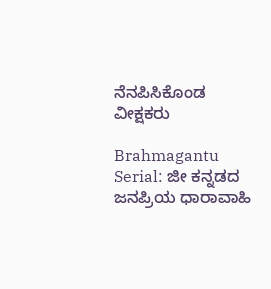ನೆನಪಿಸಿಕೊಂಡ‌ ವೀಕ್ಷಕರು

Brahmagantu Serial: ಜೀ ಕನ್ನಡದ ಜನಪ್ರಿಯ ಧಾರಾವಾಹಿ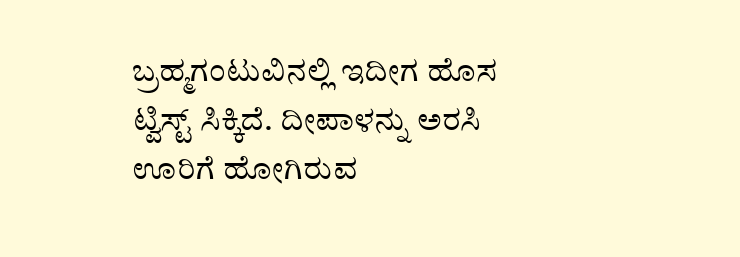ಬ್ರಹ್ಮಗಂಟುವಿನಲ್ಲಿ ಇದೀಗ ಹೊಸ ಟ್ವಿಸ್ಟ್ ಸಿಕ್ಕಿದೆ. ದೀಪಾಳನ್ನು ಅರಸಿ ಊರಿಗೆ ಹೋಗಿರುವ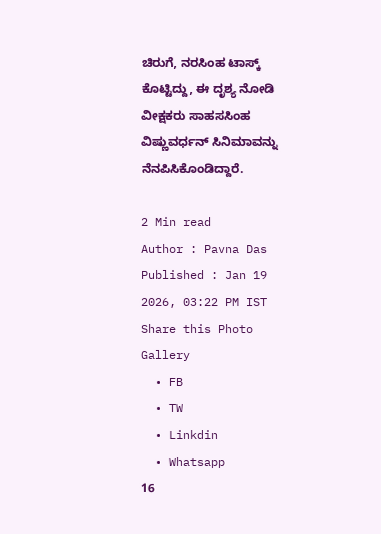ಚಿರುಗೆ, ನರಸಿಂಹ ಟಾಸ್ಕ್ ಕೊಟ್ಟಿದ್ದು, ಈ ದೃಶ್ಯ ನೋಡಿ ವೀಕ್ಷಕರು ಸಾಹಸಸಿಂಹ ವಿಷ್ಣುವರ್ಧನ್ ಸಿನಿಮಾವನ್ನು ನೆನಪಿಸಿಕೊಂಡಿದ್ದಾರೆ.

2 Min read
Author : Pavna Das
Published : Jan 19 2026, 03:22 PM IST
Share this Photo Gallery
  • FB
  • TW
  • Linkdin
  • Whatsapp
16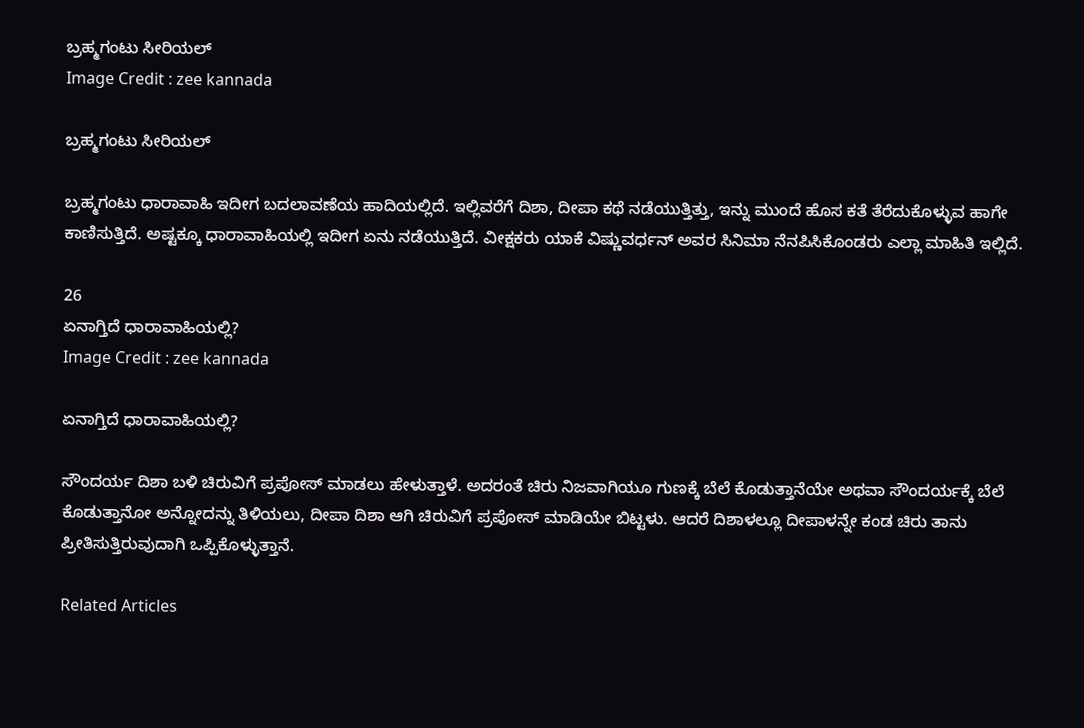ಬ್ರಹ್ಮಗಂಟು ಸೀರಿಯಲ್
Image Credit : zee kannada

ಬ್ರಹ್ಮಗಂಟು ಸೀರಿಯಲ್

ಬ್ರಹ್ಮಗಂಟು ಧಾರಾವಾಹಿ ಇದೀಗ ಬದಲಾವಣೆಯ ಹಾದಿಯಲ್ಲಿದೆ. ಇಲ್ಲಿವರೆಗೆ ದಿಶಾ, ದೀಪಾ ಕಥೆ ನಡೆಯುತ್ತಿತ್ತು, ಇನ್ನು ಮುಂದೆ ಹೊಸ ಕತೆ ತೆರೆದುಕೊಳ್ಳುವ ಹಾಗೇ ಕಾಣಿಸುತ್ತಿದೆ. ಅಷ್ಟಕ್ಕೂ ಧಾರಾವಾಹಿಯಲ್ಲಿ ಇದೀಗ ಏನು ನಡೆಯುತ್ತಿದೆ. ವೀಕ್ಷಕರು ಯಾಕೆ ವಿಷ್ಣುವರ್ಧನ್ ಅವರ ಸಿನಿಮಾ ನೆನಪಿಸಿಕೊಂಡರು ಎಲ್ಲಾ ಮಾಹಿತಿ ಇಲ್ಲಿದೆ.

26
ಏನಾಗ್ತಿದೆ ಧಾರಾವಾಹಿಯಲ್ಲಿ?
Image Credit : zee kannada

ಏನಾಗ್ತಿದೆ ಧಾರಾವಾಹಿಯಲ್ಲಿ?

ಸೌಂದರ್ಯ ದಿಶಾ ಬಳಿ ಚಿರುವಿಗೆ ಪ್ರಪೋಸ್ ಮಾಡಲು ಹೇಳುತ್ತಾಳೆ. ಅದರಂತೆ ಚಿರು ನಿಜವಾಗಿಯೂ ಗುಣಕ್ಕೆ ಬೆಲೆ ಕೊಡುತ್ತಾನೆಯೇ ಅಥವಾ ಸೌಂದರ್ಯಕ್ಕೆ ಬೆಲೆ ಕೊಡುತ್ತಾನೋ ಅನ್ನೋದನ್ನು ತಿಳಿಯಲು, ದೀಪಾ ದಿಶಾ ಆಗಿ ಚಿರುವಿಗೆ ಪ್ರಪೋಸ್ ಮಾಡಿಯೇ ಬಿಟ್ಟಳು. ಆದರೆ ದಿಶಾಳಲ್ಲೂ ದೀಪಾಳನ್ನೇ ಕಂಡ ಚಿರು ತಾನು ಪ್ರೀತಿಸುತ್ತಿರುವುದಾಗಿ ಒಪ್ಪಿಕೊಳ್ಳುತ್ತಾನೆ.

Related Articles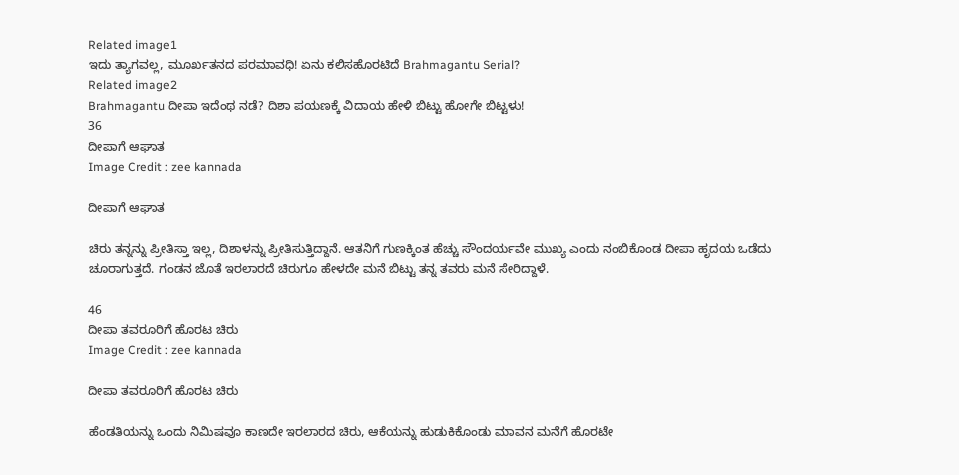Related image1
ಇದು ತ್ಯಾಗವಲ್ಲ, ಮೂರ್ಖತನದ ಪರಮಾವಧಿ! ಏನು ಕಲಿಸಹೊರಟಿದೆ Brahmagantu Serial?
Related image2
Brahmagantu ದೀಪಾ ಇದೆಂಥ ನಡೆ? ದಿಶಾ ಪಯಣಕ್ಕೆ ವಿದಾಯ ಹೇಳಿ ಬಿಟ್ಟು ಹೋಗೇ ಬಿಟ್ಟಳು!
36
ದೀಪಾಗೆ ಆಘಾತ
Image Credit : zee kannada

ದೀಪಾಗೆ ಆಘಾತ

ಚಿರು ತನ್ನನ್ನು ಪ್ರೀತಿಸ್ತಾ ಇಲ್ಲ, ದಿಶಾಳನ್ನು ಪ್ರೀತಿಸುತ್ತಿದ್ದಾನೆ. ಆತನಿಗೆ ಗುಣಕ್ಕಿಂತ ಹೆಚ್ಚು ಸೌಂದರ್ಯವೇ ಮುಖ್ಯ ಎಂದು ನಂಬಿಕೊಂಡ ದೀಪಾ ಹೃದಯ ಒಡೆದು ಚೂರಾಗುತ್ತದೆ. ಗಂಡನ ಜೊತೆ ಇರಲಾರದೆ ಚಿರುಗೂ ಹೇಳದೇ ಮನೆ ಬಿಟ್ಟು ತನ್ನ ತವರು ಮನೆ ಸೇರಿದ್ದಾಳೆ.

46
ದೀಪಾ ತವರೂರಿಗೆ ಹೊರಟ ಚಿರು
Image Credit : zee kannada

ದೀಪಾ ತವರೂರಿಗೆ ಹೊರಟ ಚಿರು

ಹೆಂಡತಿಯನ್ನು ಒಂದು ನಿಮಿಷವೂ ಕಾಣದೇ ಇರಲಾರದ ಚಿರು, ಆಕೆಯನ್ನು ಹುಡುಕಿಕೊಂಡು ಮಾವನ ಮನೆಗೆ ಹೊರಟೇ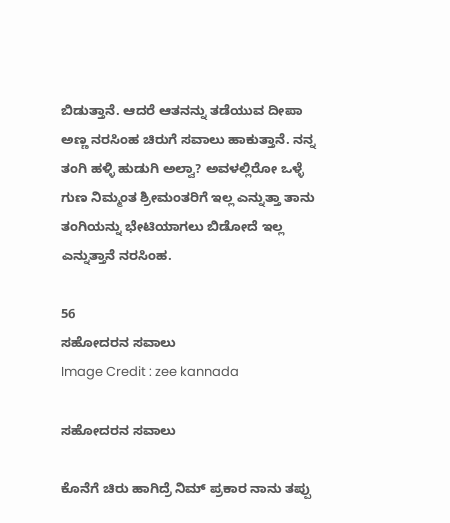ಬಿಡುತ್ತಾನೆ. ಆದರೆ ಆತನನ್ನು ತಡೆಯುವ ದೀಪಾ ಅಣ್ಣ ನರಸಿಂಹ ಚಿರುಗೆ ಸವಾಲು ಹಾಕುತ್ತಾನೆ. ನನ್ನ ತಂಗಿ ಹಳ್ಳಿ ಹುಡುಗಿ ಅಲ್ವಾ? ಅವಳಲ್ಲಿರೋ ಒಳ್ಳೆ ಗುಣ ನಿಮ್ಮಂತ ಶ್ರೀಮಂತರಿಗೆ ಇಲ್ಲ ಎನ್ನುತ್ತಾ ತಾನು ತಂಗಿಯನ್ನು ಭೇಟಿಯಾಗಲು ಬಿಡೋದೆ ಇಲ್ಲ ಎನ್ನುತ್ತಾನೆ ನರಸಿಂಹ.

56
ಸಹೋದರನ ಸವಾಲು
Image Credit : zee kannada

ಸಹೋದರನ ಸವಾಲು

ಕೊನೆಗೆ ಚಿರು ಹಾಗಿದ್ರೆ ನಿಮ್ ಪ್ರಕಾರ ನಾನು ತಪ್ಪು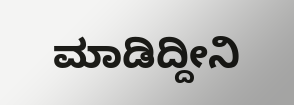ಮಾಡಿದ್ದೀನಿ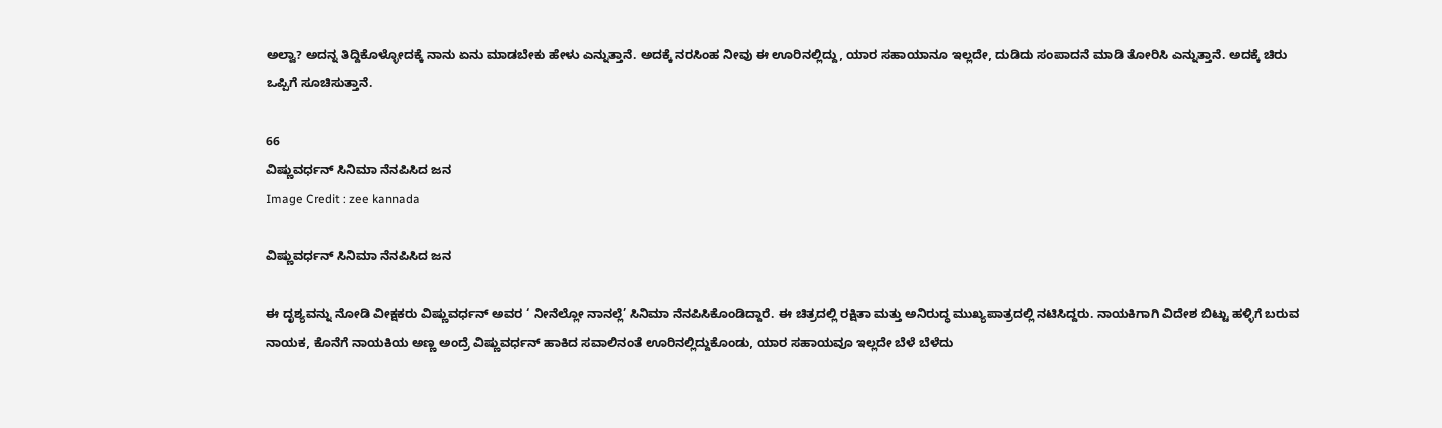ಅಲ್ವಾ? ಅದನ್ನ ತಿದ್ದಿಕೊಳ್ಳೋದಕ್ಕೆ ನಾನು ಏನು ಮಾಡಬೇಕು ಹೇಳು ಎನ್ನುತ್ತಾನೆ. ಅದಕ್ಕೆ ನರಸಿಂಹ ನೀವು ಈ ಊರಿನಲ್ಲಿದ್ದು, ಯಾರ ಸಹಾಯಾನೂ ಇಲ್ಲದೇ, ದುಡಿದು ಸಂಪಾದನೆ ಮಾಡಿ ತೋರಿಸಿ ಎನ್ನುತ್ತಾನೆ. ಅದಕ್ಕೆ ಚಿರು ಒಪ್ಪಿಗೆ ಸೂಚಿಸುತ್ತಾನೆ.

66
ವಿಷ್ಣುವರ್ಧನ್ ಸಿನಿಮಾ ನೆನಪಿಸಿದ ಜನ
Image Credit : zee kannada

ವಿಷ್ಣುವರ್ಧನ್ ಸಿನಿಮಾ ನೆನಪಿಸಿದ ಜನ

ಈ ದೃಶ್ಯವನ್ನು ನೋಡಿ ವೀಕ್ಷಕರು ವಿಷ್ಣುವರ್ಧನ್ ಅವರ ‘ ನೀನೆಲ್ಲೋ ನಾನಲ್ಲೆ’ ಸಿನಿಮಾ ನೆನಪಿಸಿಕೊಂಡಿದ್ದಾರೆ. ಈ ಚಿತ್ರದಲ್ಲಿ ರಕ್ಷಿತಾ ಮತ್ತು ಅನಿರುದ್ಧ ಮುಖ್ಯಪಾತ್ರದಲ್ಲಿ ನಟಿಸಿದ್ದರು. ನಾಯಕಿಗಾಗಿ ವಿದೇಶ ಬಿಟ್ಟು ಹಳ್ಳಿಗೆ ಬರುವ ನಾಯಕ, ಕೊನೆಗೆ ನಾಯಕಿಯ ಅಣ್ಣ ಅಂದ್ರೆ ವಿಷ್ಣುವರ್ಧನ್ ಹಾಕಿದ ಸವಾಲಿನಂತೆ ಊರಿನಲ್ಲಿದ್ದುಕೊಂಡು, ಯಾರ ಸಹಾಯವೂ ಇಲ್ಲದೇ ಬೆಳೆ ಬೆಳೆದು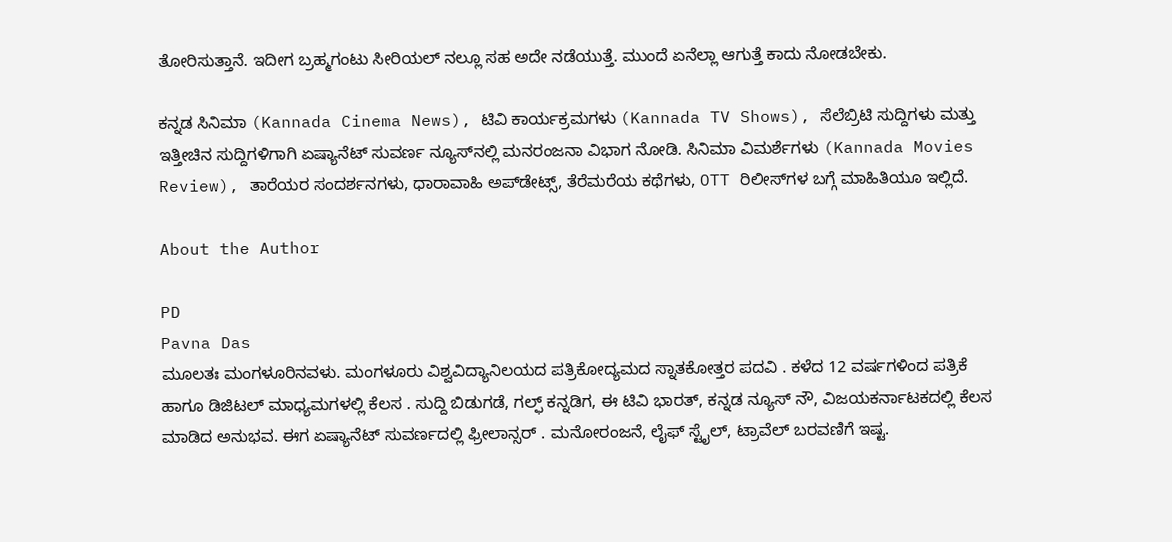ತೋರಿಸುತ್ತಾನೆ. ಇದೀಗ ಬ್ರಹ್ಮಗಂಟು ಸೀರಿಯಲ್ ನಲ್ಲೂ ಸಹ ಅದೇ ನಡೆಯುತ್ತೆ. ಮುಂದೆ ಏನೆಲ್ಲಾ ಆಗುತ್ತೆ ಕಾದು ನೋಡಬೇಕು.

ಕನ್ನಡ ಸಿನಿಮಾ (Kannada Cinema News), ಟಿವಿ ಕಾರ್ಯಕ್ರಮಗಳು (Kannada TV Shows), ಸೆಲೆಬ್ರಿಟಿ ಸುದ್ದಿಗಳು ಮತ್ತು ಇತ್ತೀಚಿನ ಸುದ್ದಿಗಳಿಗಾಗಿ ಏಷ್ಯಾನೆಟ್ ಸುವರ್ಣ ನ್ಯೂಸ್‌ನಲ್ಲಿ ಮನರಂಜನಾ ವಿಭಾಗ ನೋಡಿ. ಸಿನಿಮಾ ವಿಮರ್ಶೆಗಳು (Kannada Movies Review), ತಾರೆಯರ ಸಂದರ್ಶನಗಳು, ಧಾರಾವಾಹಿ ಅಪ್‌ಡೇಟ್ಸ್‌, ತೆರೆಮರೆಯ ಕಥೆಗಳು, OTT ರಿಲೀಸ್‌ಗಳ ಬಗ್ಗೆ ಮಾಹಿತಿಯೂ ಇಲ್ಲಿದೆ.

About the Author

PD
Pavna Das
ಮೂಲತಃ ಮಂಗಳೂರಿನವಳು. ಮಂಗಳೂರು ವಿಶ್ವವಿದ್ಯಾನಿಲಯದ ಪತ್ರಿಕೋದ್ಯಮದ ಸ್ನಾತಕೋತ್ತರ ಪದವಿ . ಕಳೆದ 12 ವರ್ಷಗಳಿಂದ ಪತ್ರಿಕೆ ಹಾಗೂ ಡಿಜಿಟಲ್ ಮಾಧ್ಯಮಗಳಲ್ಲಿ ಕೆಲಸ . ಸುದ್ದಿ ಬಿಡುಗಡೆ, ಗಲ್ಫ್ ಕನ್ನಡಿಗ, ಈ ಟಿವಿ ಭಾರತ್, ಕನ್ನಡ ನ್ಯೂಸ್ ನೌ, ವಿಜಯಕರ್ನಾಟಕದಲ್ಲಿ ಕೆಲಸ ಮಾಡಿದ ಅನುಭವ. ಈಗ ಏಷ್ಯಾನೆಟ್ ಸುವರ್ಣದಲ್ಲಿ ಫ್ರೀಲಾನ್ಸರ್ . ಮನೋರಂಜನೆ, ಲೈಫ್ ಸ್ಟೈಲ್, ಟ್ರಾವೆಲ್ ಬರವಣಿಗೆ ಇಷ್ಟ.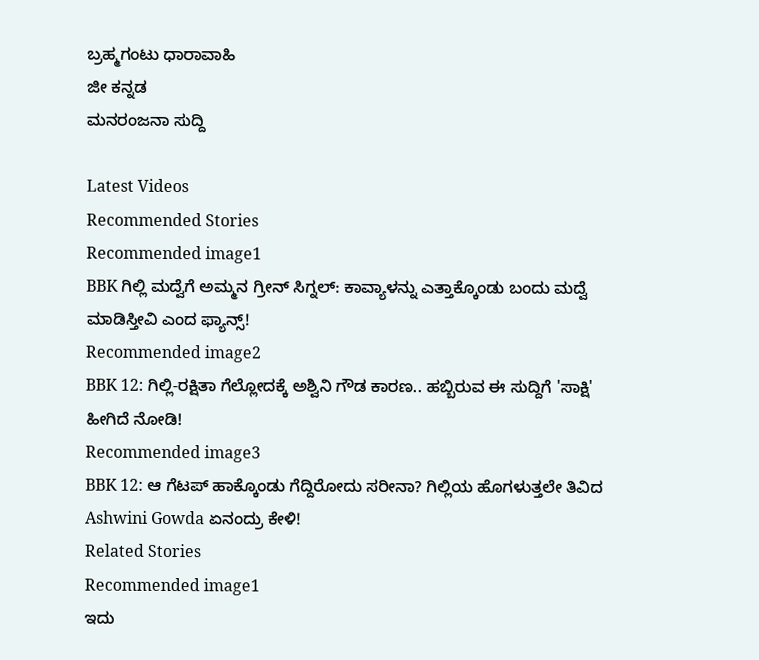ಬ್ರಹ್ಮಗಂಟು ಧಾರಾವಾಹಿ
ಜೀ ಕನ್ನಡ
ಮನರಂಜನಾ ಸುದ್ದಿ

Latest Videos
Recommended Stories
Recommended image1
BBK ಗಿಲ್ಲಿ ಮದ್ವೆಗೆ ಅಮ್ಮನ ಗ್ರೀನ್ ಸಿಗ್ನಲ್: ಕಾವ್ಯಾಳನ್ನು ಎತ್ತಾಕ್ಕೊಂಡು ಬಂದು ಮದ್ವೆ ಮಾಡಿಸ್ತೀವಿ ಎಂದ ಫ್ಯಾನ್ಸ್!
Recommended image2
BBK 12: ಗಿಲ್ಲಿ-ರಕ್ಷಿತಾ ಗೆಲ್ಲೋದಕ್ಕೆ ಅಶ್ವಿನಿ ಗೌಡ ಕಾರಣ.. ಹಬ್ಬಿರುವ ಈ ಸುದ್ದಿಗೆ 'ಸಾಕ್ಷಿ' ಹೀಗಿದೆ ನೋಡಿ!
Recommended image3
BBK 12: ಆ ಗೆಟಪ್ ಹಾಕ್ಕೊಂಡು ಗೆದ್ದಿರೋದು ಸರೀನಾ? ಗಿಲ್ಲಿಯ ಹೊಗಳುತ್ತಲೇ ತಿವಿದ Ashwini Gowda ಏನಂದ್ರು ಕೇಳಿ!
Related Stories
Recommended image1
ಇದು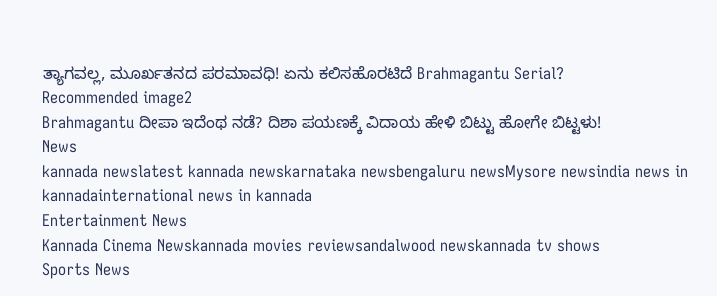ತ್ಯಾಗವಲ್ಲ, ಮೂರ್ಖತನದ ಪರಮಾವಧಿ! ಏನು ಕಲಿಸಹೊರಟಿದೆ Brahmagantu Serial?
Recommended image2
Brahmagantu ದೀಪಾ ಇದೆಂಥ ನಡೆ? ದಿಶಾ ಪಯಣಕ್ಕೆ ವಿದಾಯ ಹೇಳಿ ಬಿಟ್ಟು ಹೋಗೇ ಬಿಟ್ಟಳು!
News
kannada newslatest kannada newskarnataka newsbengaluru newsMysore newsindia news in kannadainternational news in kannada
Entertainment News
Kannada Cinema Newskannada movies reviewsandalwood newskannada tv shows
Sports News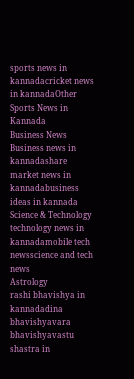sports news in kannadacricket news in kannadaOther Sports News in Kannada
Business News
Business news in kannadashare market news in kannadabusiness ideas in kannada
Science & Technology
technology news in kannadamobile tech newsscience and tech news
Astrology
rashi bhavishya in kannadadina bhavishyavara bhavishyavastu shastra in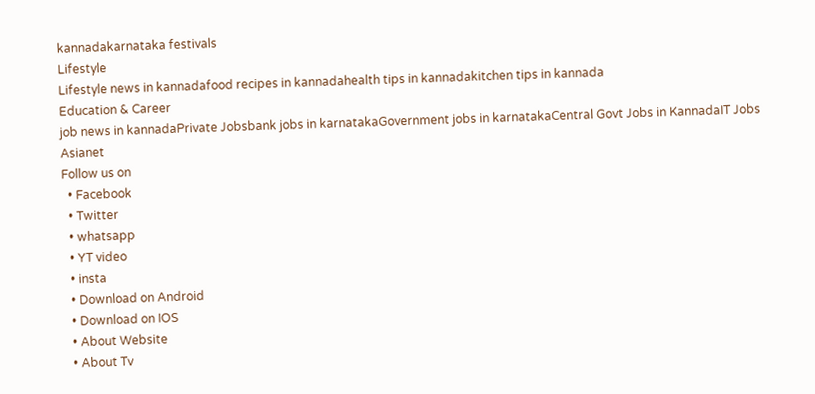kannadakarnataka festivals
Lifestyle
Lifestyle news in kannadafood recipes in kannadahealth tips in kannadakitchen tips in kannada
Education & Career
job news in kannadaPrivate Jobsbank jobs in karnatakaGovernment jobs in karnatakaCentral Govt Jobs in KannadaIT Jobs
Asianet
Follow us on
  • Facebook
  • Twitter
  • whatsapp
  • YT video
  • insta
  • Download on Android
  • Download on IOS
  • About Website
  • About Tv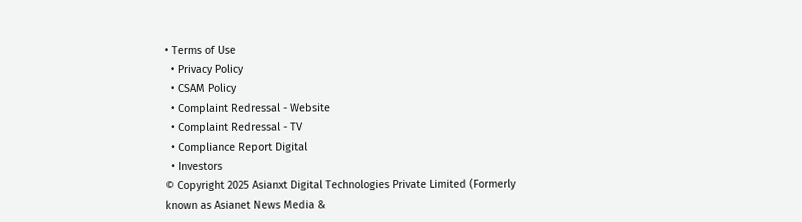• Terms of Use
  • Privacy Policy
  • CSAM Policy
  • Complaint Redressal - Website
  • Complaint Redressal - TV
  • Compliance Report Digital
  • Investors
© Copyright 2025 Asianxt Digital Technologies Private Limited (Formerly known as Asianet News Media &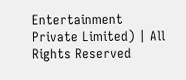Entertainment Private Limited) | All Rights Reserved